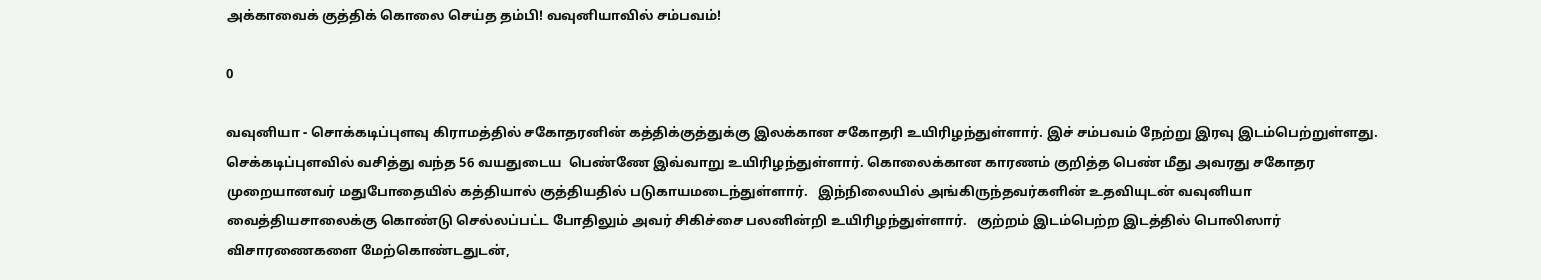அக்காவைக் குத்திக் கொலை செய்த தம்பி! வவுனியாவில் சம்பவம்!

0

வவுனியா - சொக்கடிப்புளவு கிராமத்தில் சகோதரனின் கத்திக்குத்துக்கு இலக்கான சகோதரி உயிரிழந்துள்ளார். இச் சம்பவம் நேற்று இரவு இடம்பெற்றுள்ளது. செக்கடிப்புளவில் வசித்து வந்த 56 வயதுடைய  பெண்ணே இவ்வாறு உயிரிழந்துள்ளார். கொலைக்கான காரணம் குறித்த பெண் மீது அவரது சகோதர முறையானவர் மதுபோதையில் கத்தியால் குத்தியதில் படுகாயமடைந்துள்ளார்.   இந்நிலையில் அங்கிருந்தவர்களின் உதவியுடன் வவுனியா வைத்தியசாலைக்கு கொண்டு செல்லப்பட்ட போதிலும் அவர் சிகிச்சை பலனின்றி உயிரிழந்துள்ளார்.   குற்றம் இடம்பெற்ற இடத்தில் பொலிஸார் விசாரணைகளை மேற்கொண்டதுடன்,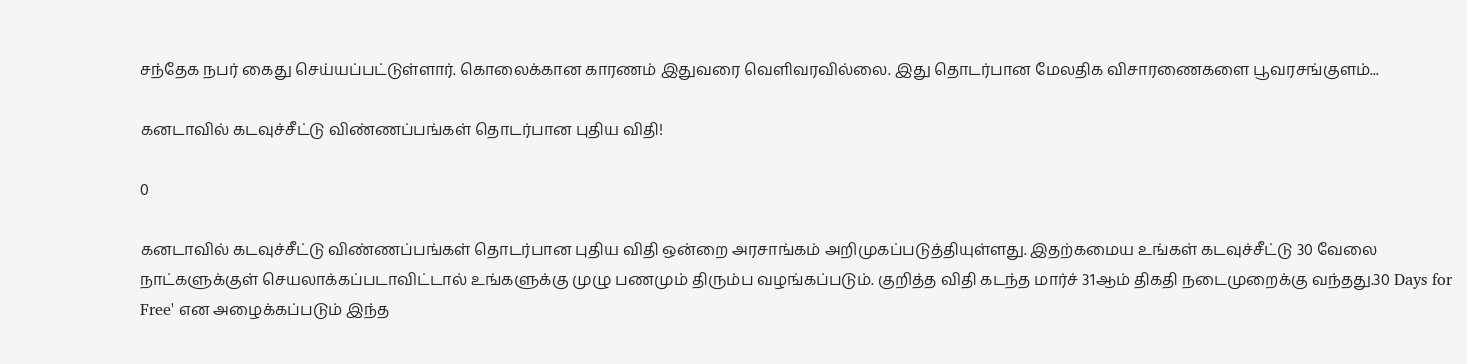சந்தேக நபர் கைது செய்யப்பட்டுள்ளார். கொலைக்கான காரணம் இதுவரை வெளிவரவில்லை. இது தொடர்பான மேலதிக விசாரணைகளை பூவரசங்குளம்...

கனடாவில் கடவுச்சீட்டு விண்ணப்பங்கள் தொடர்பான புதிய விதி!

0

கனடாவில் கடவுச்சீட்டு விண்ணப்பங்கள் தொடர்பான புதிய விதி ஒன்றை அரசாங்கம் அறிமுகப்படுத்தியுள்ளது. இதற்கமைய உங்கள் கடவுச்சீட்டு 30 வேலை நாட்களுக்குள் செயலாக்கப்படாவிட்டால் உங்களுக்கு முழு பணமும் திரும்ப வழங்கப்படும். குறித்த விதி கடந்த மார்ச் 31ஆம் திகதி நடைமுறைக்கு வந்தது.30 Days for Free' என அழைக்கப்படும் இந்த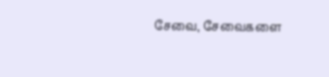சேவை, சேவைகளை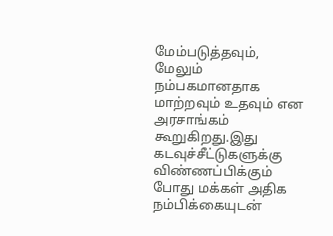மேம்படுத்தவும், மேலும் நம்பகமானதாக மாற்றவும் உதவும் என அரசாங்கம் கூறுகிறது.இது கடவுச்சீட்டுகளுக்கு விண்ணப்பிக்கும் போது மக்கள் அதிக நம்பிக்கையுடன்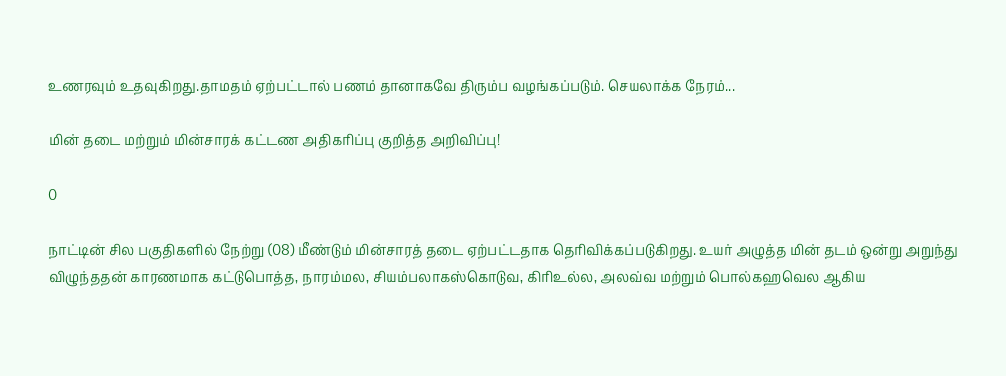உணரவும் உதவுகிறது.தாமதம் ஏற்பட்டால் பணம் தானாகவே திரும்ப வழங்கப்படும். செயலாக்க நேரம்...

மின் தடை மற்றும் மின்சாரக் கட்டண அதிகரிப்பு குறித்த அறிவிப்பு!

0

நாட்டின் சில பகுதிகளில் நேற்று (08) மீண்டும் மின்சாரத் தடை ஏற்பட்டதாக தெரிவிக்கப்படுகிறது. உயர் அழுத்த மின் தடம் ஒன்று அறுந்து விழுந்ததன் காரணமாக கட்டுபொத்த, நாரம்மல, சியம்பலாகஸ்கொடுவ, கிரிஉல்ல, அலவ்வ மற்றும் பொல்கஹவெல ஆகிய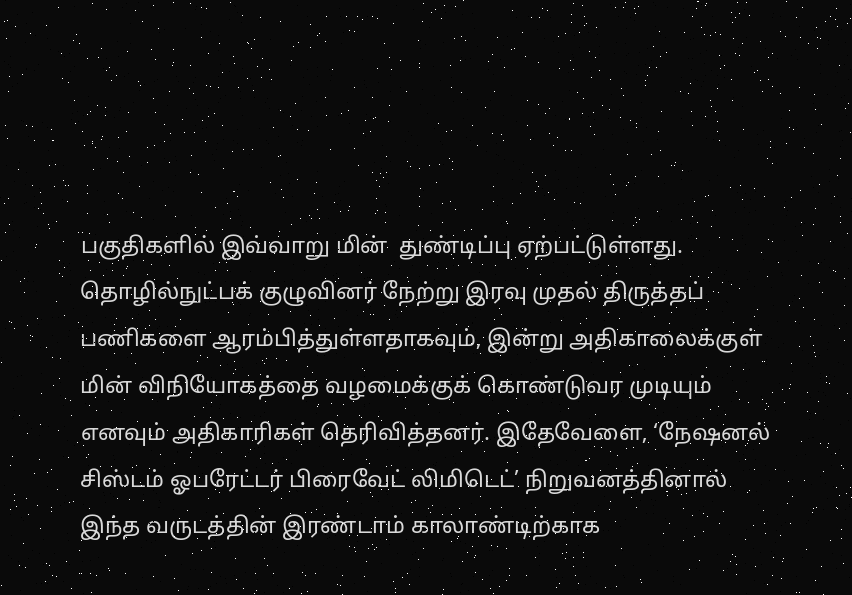பகுதிகளில் இவ்வாறு மின்  துண்டிப்பு ஏற்பட்டுள்ளது. தொழில்நுட்பக் குழுவினர் நேற்று இரவு முதல் திருத்தப் பணிகளை ஆரம்பித்துள்ளதாகவும், இன்று அதிகாலைக்குள் மின் விநியோகத்தை வழமைக்குக் கொண்டுவர முடியும் எனவும் அதிகாரிகள் தெரிவித்தனர். இதேவேளை, ‘நேஷனல் சிஸ்டம் ஓபரேட்டர் பிரைவேட் லிமிடெட்’ நிறுவனத்தினால் இந்த வருடத்தின் இரண்டாம் காலாண்டிற்காக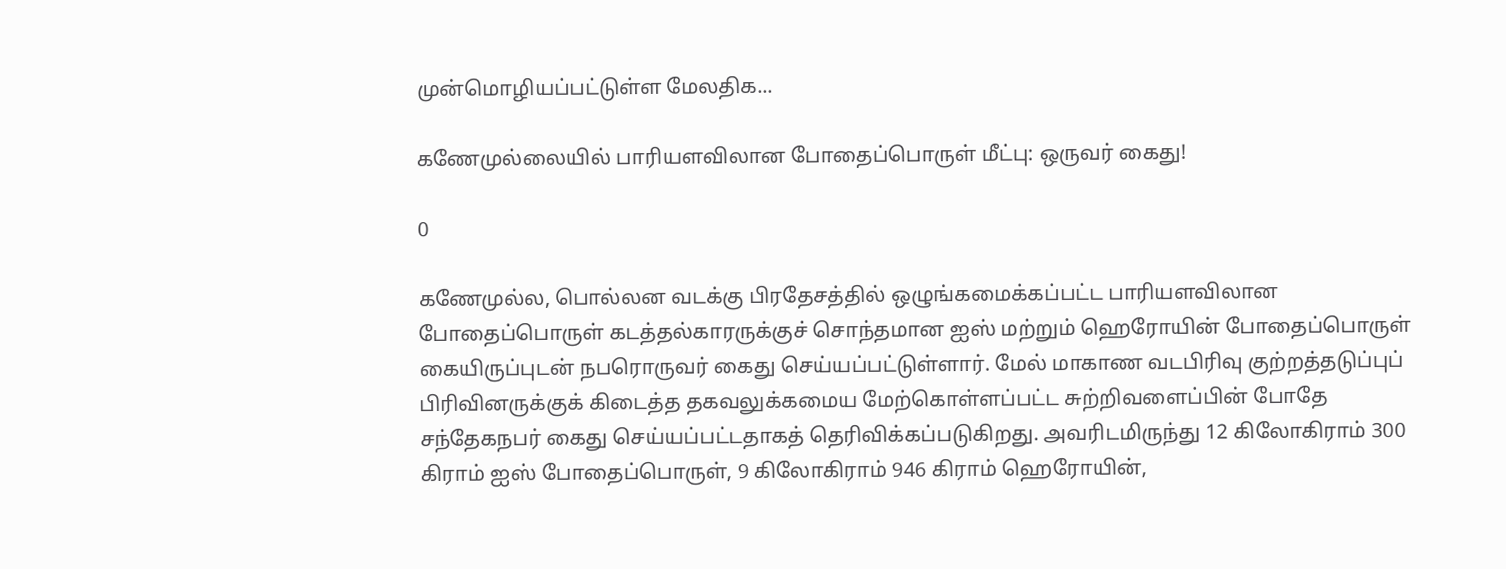முன்மொழியப்பட்டுள்ள மேலதிக...

கணேமுல்லையில் பாரியளவிலான போதைப்பொருள் மீட்பு: ஒருவர் கைது!

0

கணேமுல்ல, பொல்லன வடக்கு பிரதேசத்தில் ஒழுங்கமைக்கப்பட்ட பாரியளவிலான போதைப்பொருள் கடத்தல்காரருக்குச் சொந்தமான ஐஸ் மற்றும் ஹெரோயின் போதைப்பொருள் கையிருப்புடன் நபரொருவர் கைது செய்யப்பட்டுள்ளார். மேல் மாகாண வடபிரிவு குற்றத்தடுப்புப் பிரிவினருக்குக் கிடைத்த தகவலுக்கமைய மேற்கொள்ளப்பட்ட சுற்றிவளைப்பின் போதே சந்தேகநபர் கைது செய்யப்பட்டதாகத் தெரிவிக்கப்படுகிறது. அவரிடமிருந்து 12 கிலோகிராம் 300 கிராம் ஐஸ் போதைப்பொருள், 9 கிலோகிராம் 946 கிராம் ஹெரோயின்,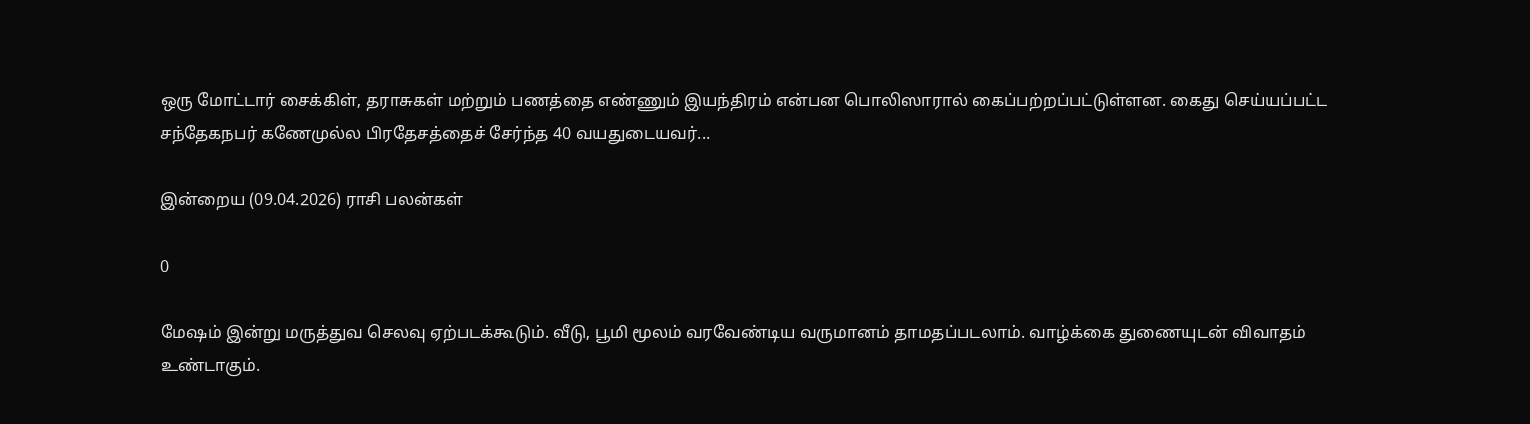ஒரு மோட்டார் சைக்கிள், தராசுகள் மற்றும் பணத்தை எண்ணும் இயந்திரம் என்பன பொலிஸாரால் கைப்பற்றப்பட்டுள்ளன. கைது செய்யப்பட்ட சந்தேகநபர் கணேமுல்ல பிரதேசத்தைச் சேர்ந்த 40 வயதுடையவர்...

இன்றைய (09.04.2026) ராசி பலன்கள்

0

மேஷம் இன்று மருத்துவ செலவு ஏற்படக்கூடும். வீடு, பூமி மூலம் வரவேண்டிய வருமானம் தாமதப்படலாம். வாழ்க்கை துணையுடன் விவாதம் உண்டாகும்.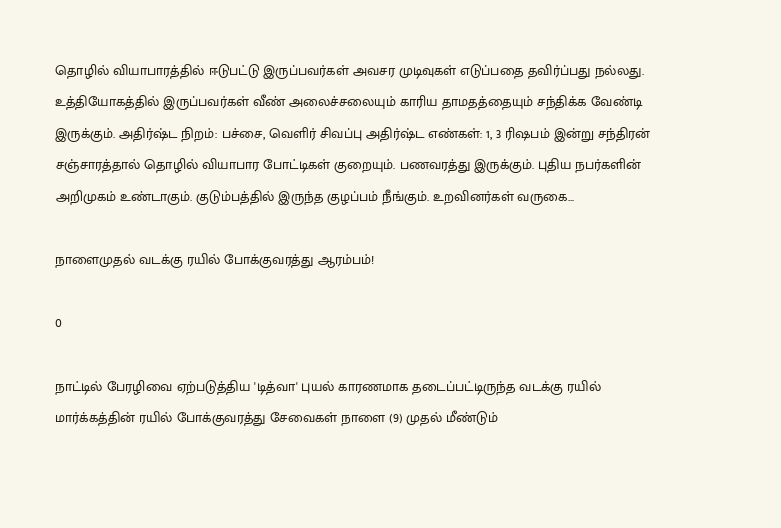தொழில் வியாபாரத்தில் ஈடுபட்டு இருப்பவர்கள் அவசர முடிவுகள் எடுப்பதை தவிர்ப்பது நல்லது. உத்தியோகத்தில் இருப்பவர்கள் வீண் அலைச்சலையும் காரிய தாமதத்தையும் சந்திக்க வேண்டி இருக்கும். அதிர்ஷ்ட நிறம்: பச்சை, வெளிர் சிவப்பு அதிர்ஷ்ட எண்கள்: 1, 3 ரிஷபம் இன்று சந்திரன் சஞ்சாரத்தால் தொழில் வியாபார போட்டிகள் குறையும். பணவரத்து இருக்கும். புதிய நபர்களின் அறிமுகம் உண்டாகும். குடும்பத்தில் இருந்த குழப்பம் நீங்கும். உறவினர்கள் வருகை...

நாளைமுதல் வடக்கு ரயில் போக்குவரத்து ஆரம்பம்!

0

நாட்டில் பேரழிவை ஏற்படுத்திய 'டித்வா' புயல் காரணமாக தடைப்பட்டிருந்த வடக்கு ரயில் மார்க்கத்தின் ரயில் போக்குவரத்து சேவைகள் நாளை (9) முதல் மீண்டும்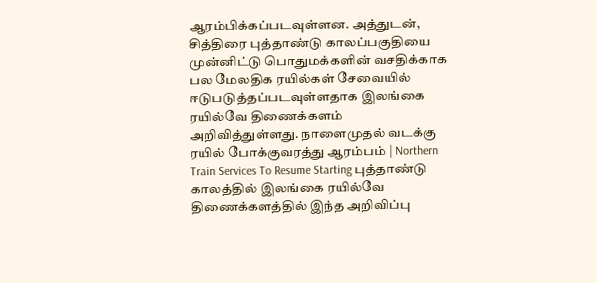ஆரம்பிக்கப்படவுள்ளன. அத்துடன், சித்திரை புத்தாண்டு காலப்பகுதியை முன்னிட்டு பொதுமக்களின் வசதிக்காக பல மேலதிக ரயில்கள் சேவையில் ஈடுபடுத்தப்படவுள்ளதாக இலங்கை ரயில்வே திணைக்களம் அறிவித்துள்ளது. நாளைமுதல் வடக்கு ரயில் போக்குவரத்து ஆரம்பம் | Northern Train Services To Resume Starting புத்தாண்டு காலத்தில் இலங்கை ரயில்வே திணைக்களத்தில் இந்த அறிவிப்பு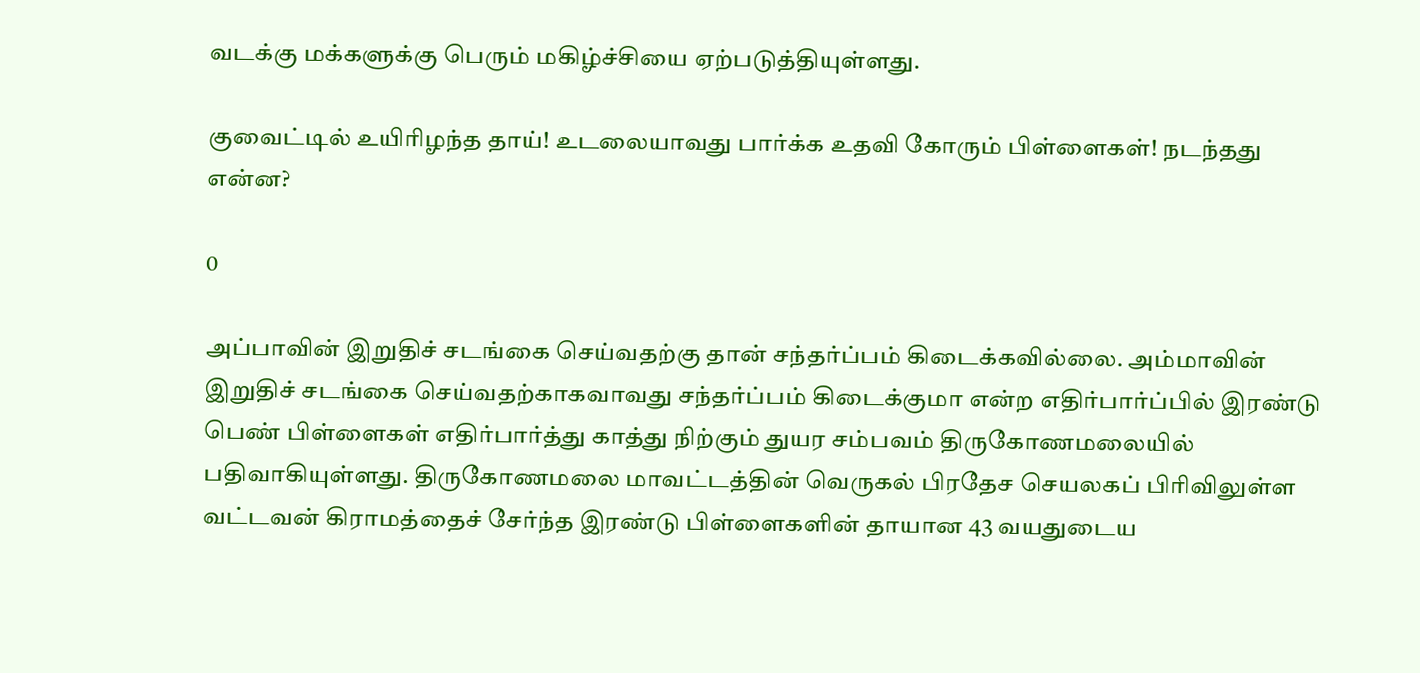வடக்கு மக்களுக்கு பெரும் மகிழ்ச்சியை ஏற்படுத்தியுள்ளது.

குவைட்டில் உயிரிழந்த தாய்! உடலையாவது பார்க்க உதவி கோரும் பிள்ளைகள்! நடந்தது என்ன?

0

அப்பாவின் இறுதிச் சடங்கை செய்வதற்கு தான் சந்தர்ப்பம் கிடைக்கவில்லை. அம்மாவின் இறுதிச் சடங்கை செய்வதற்காகவாவது சந்தர்ப்பம் கிடைக்குமா என்ற எதிர்பார்ப்பில் இரண்டு பெண் பிள்ளைகள் எதிர்பார்த்து காத்து நிற்கும் துயர சம்பவம் திருகோணமலையில் பதிவாகியுள்ளது. திருகோணமலை மாவட்டத்தின் வெருகல் பிரதேச செயலகப் பிரிவிலுள்ள வட்டவன் கிராமத்தைச் சேர்ந்த இரண்டு பிள்ளைகளின் தாயான 43 வயதுடைய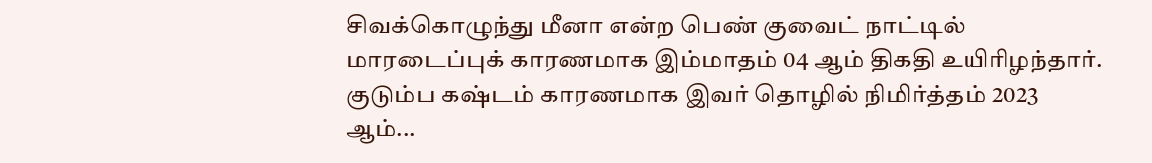சிவக்கொழுந்து மீனா என்ற பெண் குவைட் நாட்டில் மாரடைப்புக் காரணமாக இம்மாதம் 04 ஆம் திகதி உயிரிழந்தார். குடும்ப கஷ்டம் காரணமாக இவர் தொழில் நிமிர்த்தம் 2023 ஆம்...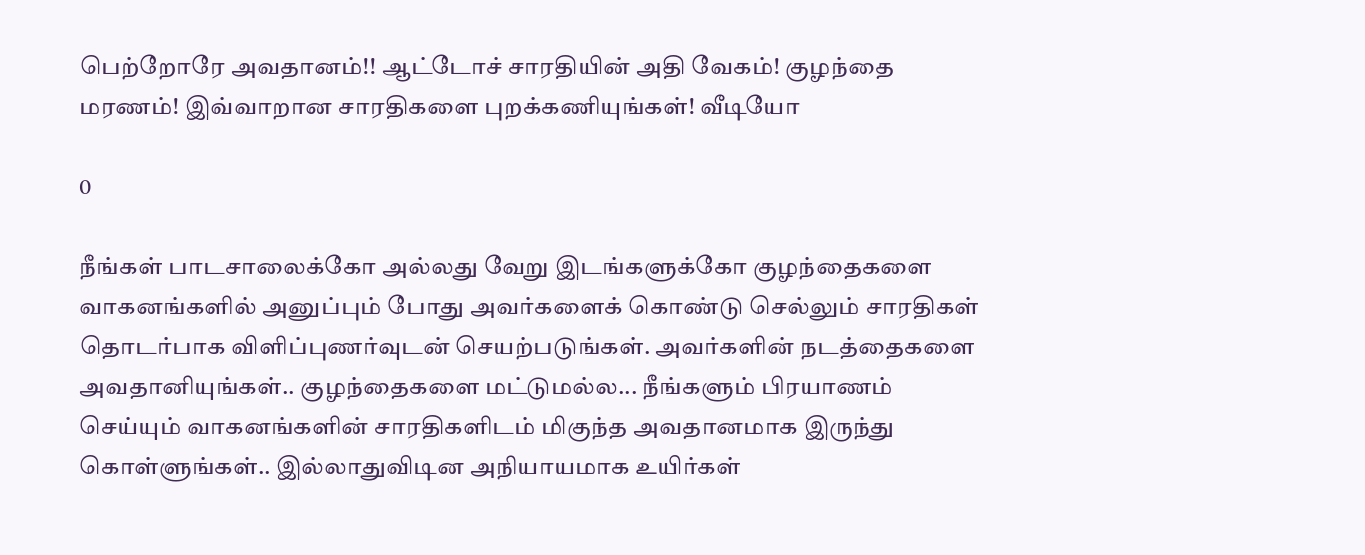பெற்றோரே அவதானம்!! ஆட்டோச் சாரதியின் அதி வேகம்! குழந்தை மரணம்! இவ்வாறான சாரதிகளை புறக்கணியுங்கள்! வீடியோ

0

நீங்கள் பாடசாலைக்கோ அல்லது வேறு இடங்களுக்கோ குழந்தைகளை வாகனங்களில் அனுப்பும் போது அவர்களைக் கொண்டு செல்லும் சாரதிகள் தொடர்பாக விளிப்புணர்வுடன் செயற்படுங்கள். அவர்களின் நடத்தைகளை அவதானியுங்கள்.. குழந்தைகளை மட்டுமல்ல... நீங்களும் பிரயாணம் செய்யும் வாகனங்களின் சாரதிகளிடம் மிகுந்த அவதானமாக இருந்து கொள்ளுங்கள்.. இல்லாதுவிடின அநியாயமாக உயிர்கள்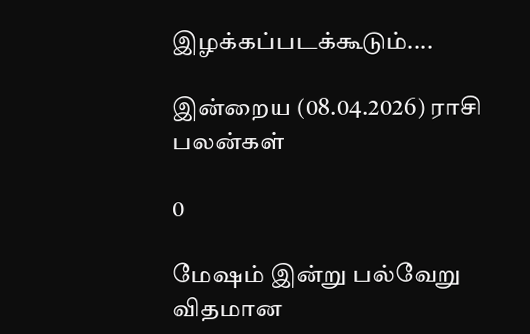இழக்கப்படக்கூடும்....

இன்றைய (08.04.2026) ராசி பலன்கள்

0

மேஷம் இன்று பல்வேறு விதமான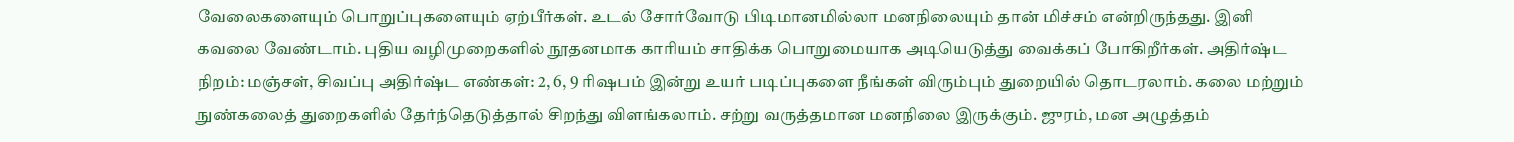வேலைகளையும் பொறுப்புகளையும் ஏற்பீர்கள். உடல் சோர்வோடு பிடிமானமில்லா மனநிலையும் தான் மிச்சம் என்றிருந்தது. இனி கவலை வேண்டாம். புதிய வழிமுறைகளில் நூதனமாக காரியம் சாதிக்க பொறுமையாக அடியெடுத்து வைக்கப் போகிறீர்கள். அதிர்ஷ்ட நிறம்: மஞ்சள், சிவப்பு அதிர்ஷ்ட எண்கள்: 2, 6, 9 ரிஷபம் இன்று உயர் படிப்புகளை நீங்கள் விரும்பும் துறையில் தொடரலாம். கலை மற்றும் நுண்கலைத் துறைகளில் தேர்ந்தெடுத்தால் சிறந்து விளங்கலாம். சற்று வருத்தமான மனநிலை இருக்கும். ஜுரம், மன அழுத்தம்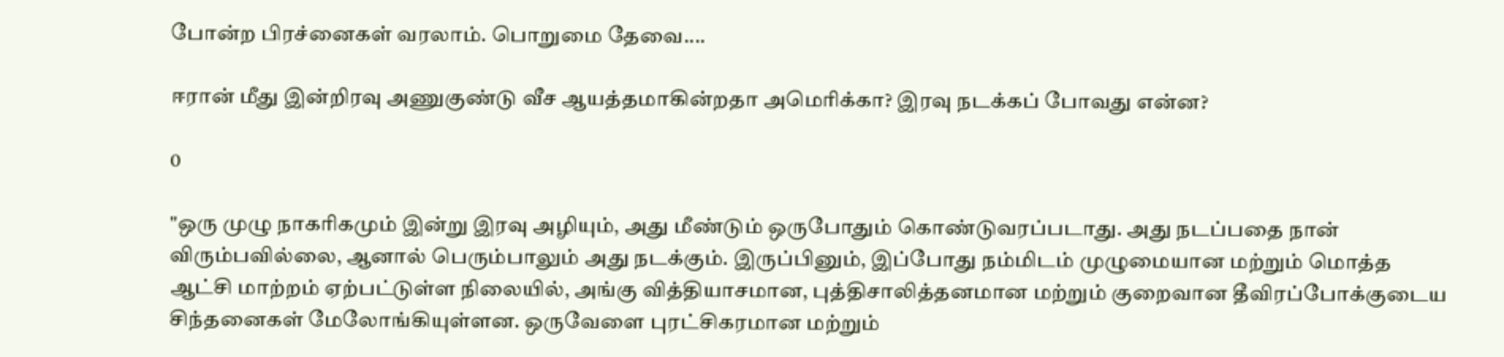போன்ற பிரச்னைகள் வரலாம். பொறுமை தேவை....

ஈரான் மீது இன்றிரவு அணுகுண்டு வீச ஆயத்தமாகின்றதா அமெரிக்கா? இரவு நடக்கப் போவது என்ன?

0

"ஒரு முழு நாகரிகமும் இன்று இரவு அழியும், அது மீண்டும் ஒருபோதும் கொண்டுவரப்படாது. அது நடப்பதை நான் விரும்பவில்லை, ஆனால் பெரும்பாலும் அது நடக்கும். இருப்பினும், இப்போது நம்மிடம் முழுமையான மற்றும் மொத்த ஆட்சி மாற்றம் ஏற்பட்டுள்ள நிலையில், அங்கு வித்தியாசமான, புத்திசாலித்தனமான மற்றும் குறைவான தீவிரப்போக்குடைய சிந்தனைகள் மேலோங்கியுள்ளன. ஒருவேளை புரட்சிகரமான மற்றும்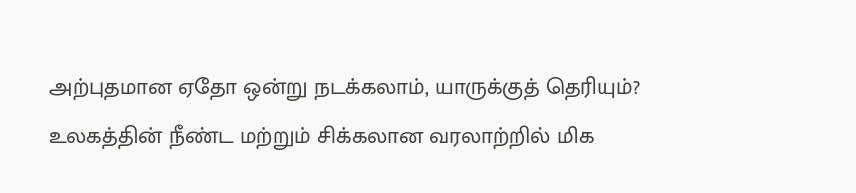அற்புதமான ஏதோ ஒன்று நடக்கலாம், யாருக்குத் தெரியும்? உலகத்தின் நீண்ட மற்றும் சிக்கலான வரலாற்றில் மிக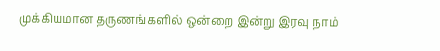முக்கியமான தருணங்களில் ஒன்றை இன்று இரவு நாம்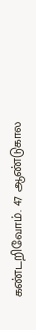கண்டறிவோம். 47 ஆண்டுகால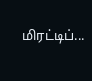மிரட்டிப்...